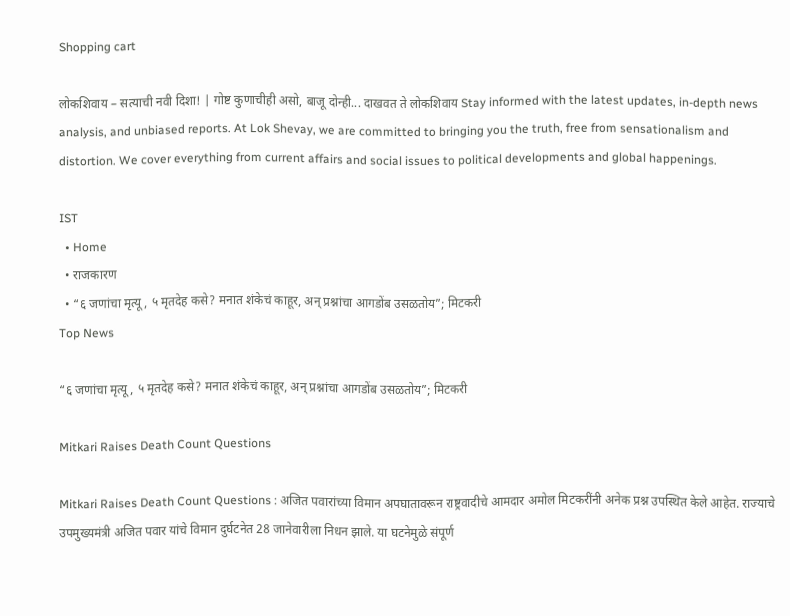Shopping cart

लोकशिवाय – सत्याची नवी दिशा! | गोष्ट कुणाचीही असो, बाजू दोन्ही... दाखवत ते लोकशिवाय Stay informed with the latest updates, in-depth news analysis, and unbiased reports. At Lok Shevay, we are committed to bringing you the truth, free from sensationalism and distortion. We cover everything from current affairs and social issues to political developments and global happenings.

IST
  • Home
  • राजकारण
  • “६ जणांचा मृत्यू, ५ मृतदेह कसे? मनात शंकेचं काहूर, अन् प्रश्नांचा आगडोंब उसळतोय”; मिटकरी
Top News

“६ जणांचा मृत्यू, ५ मृतदेह कसे? मनात शंकेचं काहूर, अन् प्रश्नांचा आगडोंब उसळतोय”; मिटकरी

Mitkari Raises Death Count Questions

Mitkari Raises Death Count Questions : अजित पवारांच्या विमान अपघातावरून राष्ट्रवादीचे आमदार अमोल मिटकरींनी अनेक प्रश्न उपस्थित केले आहेत. राज्याचे उपमुख्यमंत्री अजित पवार यांचे विमान दुर्घटनेत 28 जानेवारीला निधन झाले. या घटनेमुळे संपूर्ण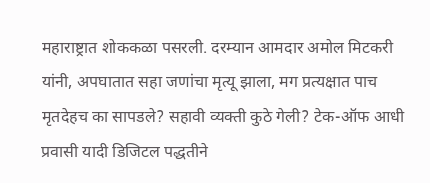महाराष्ट्रात शोककळा पसरली. दरम्यान आमदार अमोल मिटकरी यांनी, अपघातात सहा जणांचा मृत्यू झाला, मग प्रत्यक्षात पाच मृतदेहच का सापडले? सहावी व्यक्ती कुठे गेली? टेक-ऑफ आधी प्रवासी यादी डिजिटल पद्धतीने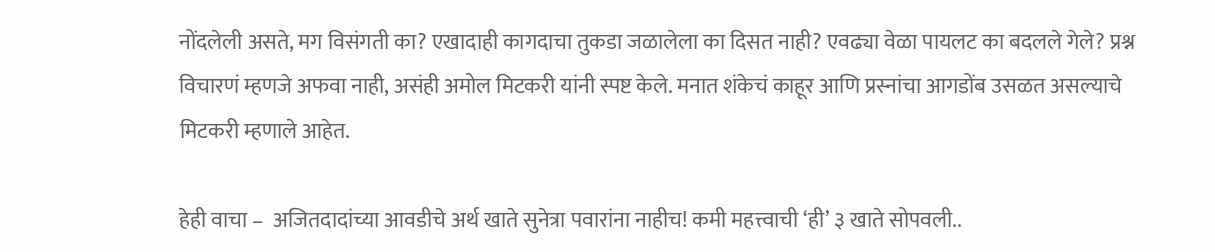नोंदलेली असते, मग विसंगती का? एखादाही कागदाचा तुकडा जळालेला का दिसत नाही? एवढ्या वेळा पायलट का बदलले गेले? प्रश्न विचारणं म्हणजे अफवा नाही, असंही अमोल मिटकरी यांनी स्पष्ट केले. मनात शंकेचं काहूर आणि प्रस्नांचा आगडोंब उसळत असल्याचे मिटकरी म्हणाले आहेत.

हेही वाचा –  अजितदादांच्या आवडीचे अर्थ खाते सुनेत्रा पवारांना नाहीच! कमी महत्त्वाची ‘ही’ ३ खाते सोपवली..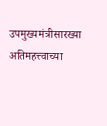उपमुख्यमंत्रीसारख्या अतिमहत्त्वाच्या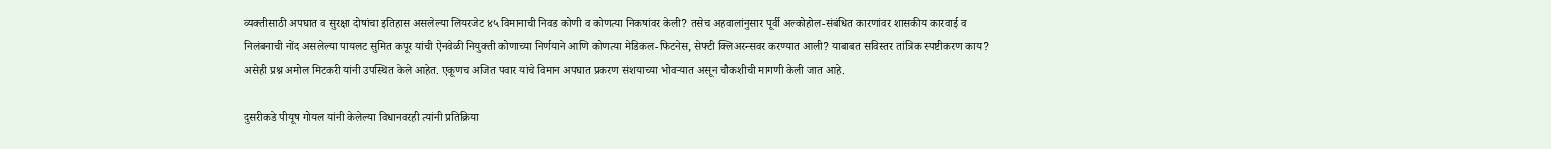व्यक्तीसाठी अपघात व सुरक्षा दोषांचा इतिहास असलेल्या लियरजेट ४५ विमानाची निवड कोणी व कोणत्या निकषांवर केली? तसेच अहवालांनुसार पूर्वी अल्कोहोल-संबंधित कारणांवर शासकीय कारवाई व निलंबनाची नोंद असलेल्या पायलट सुमित कपूर यांची ऐनवेळी नियुक्ती कोणाच्या निर्णयाने आणि कोणत्या मेडिकल-फिटनेस, सेफ्टी क्लिअरन्सवर करण्यात आली? याबाबत सविस्तर तांत्रिक स्पष्टीकरण काय? असेही प्रश्न अमोल मिटकरी यांनी उपस्थित केले आहेत. एकूणच अजित पवार यांचे विमान अपघात प्रकरण संशयाच्या भोवऱ्यात असून चौकशीची मागणी केली जात आहे.

दुसरीकडे पीयूष गोयल यांनी केलेल्या विधानवरही त्यांनी प्रतिक्रिया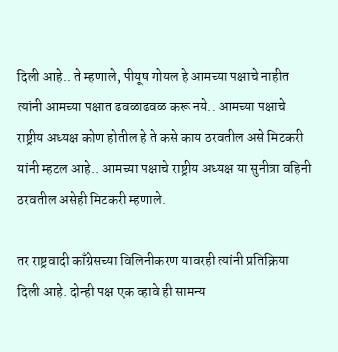दिली आहे.. ते म्हणाले, पीयूष गोयल हे आमच्या पक्षाचे नाहीत त्यांनी आमच्या पक्षात ढवळाढवळ करू नये.. आमच्या पक्षाचे राष्ट्रीय अध्यक्ष कोण होतील हे ते कसे काय ठरवतील असे मिटकरी यांनी म्हटल आहे.. आमच्या पक्षाचे राष्ट्रीय अध्यक्ष या सुनीत्रा वहिनी ठरवतील असेही मिटकरी म्हणाले.

तर राष्ट्रवादी काँग्रेसच्या विलिनीकरण यावरही त्यांनी प्रतिक्रिया दिली आहे. दोन्ही पक्ष एक व्हावे ही सामन्य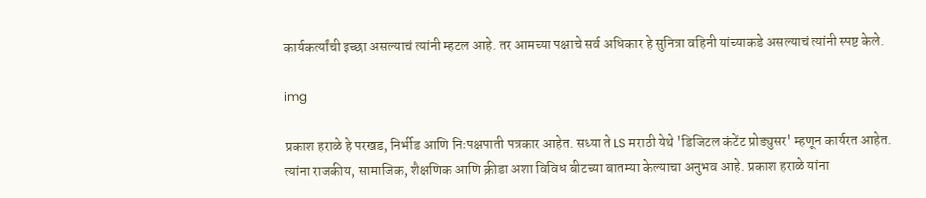कार्यकर्त्यांची इच्छा असल्याचं त्यांनी म्हटल आहे. तर आमच्या पक्षाचे सर्व अधिकार हे सुनित्रा वहिनी यांच्याकडे असल्याचं त्यांनी स्पष्ट केले.

img

प्रकाश हराळे हे परखड, निर्भीड आणि निःपक्षपाती पत्रकार आहेत. सध्या ते LS मराठी येथे 'डिजिटल कंटेंट प्रोड्युसर' म्हणून कार्यरत आहेत. त्यांना राजकीय, सामाजिक, शैक्षणिक आणि क्रीडा अशा विविध बीटच्या बातम्या केल्याचा अनुभव आहे. प्रकाश हराळे यांना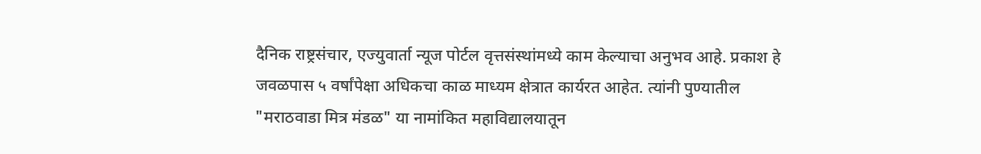दैनिक राष्ट्रसंचार, एज्युवार्ता न्यूज पोर्टल वृत्तसंस्थांमध्ये काम केल्याचा अनुभव आहे. प्रकाश हे जवळपास ५ वर्षांपेक्षा अधिकचा काळ माध्यम क्षेत्रात कार्यरत आहेत. त्यांनी पुण्यातील "मराठवाडा मित्र मंडळ" या नामांकित महाविद्यालयातून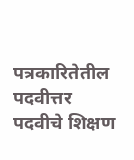पत्रकारितेतील पदवीत्तर पदवीचे शिक्षण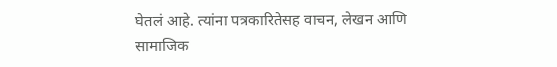घेतलं आहे. त्यांना पत्रकारितेसह वाचन, लेखन आणि सामाजिक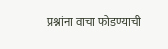प्रश्नांना वाचा फोडण्याची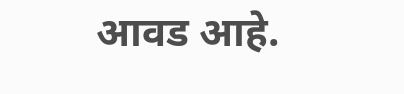आवड आहे.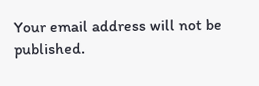Your email address will not be published.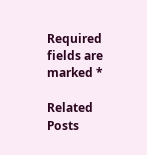Required fields are marked *

Related Posts